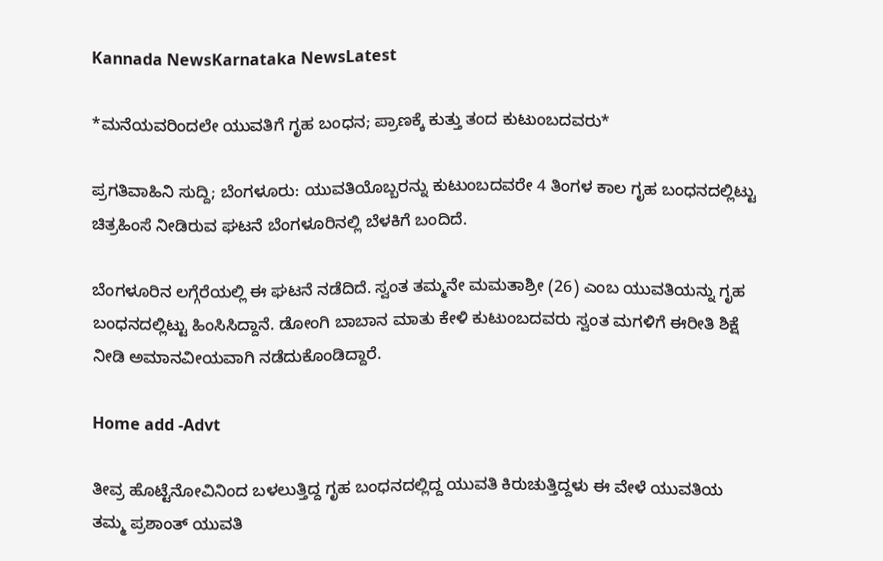Kannada NewsKarnataka NewsLatest

*ಮನೆಯವರಿಂದಲೇ ಯುವತಿಗೆ ಗೃಹ ಬಂಧನ; ಪ್ರಾಣಕ್ಕೆ ಕುತ್ತು ತಂದ ಕುಟುಂಬದವರು*

ಪ್ರಗತಿವಾಹಿನಿ ಸುದ್ದಿ; ಬೆಂಗಳೂರು: ಯುವತಿಯೊಬ್ಬರನ್ನು ಕುಟುಂಬದವರೇ 4 ತಿಂಗಳ ಕಾಲ ಗೃಹ ಬಂಧನದಲ್ಲಿಟ್ಟು ಚಿತ್ರಹಿಂಸೆ ನೀಡಿರುವ ಘಟನೆ ಬೆಂಗಳೂರಿನಲ್ಲಿ ಬೆಳಕಿಗೆ ಬಂದಿದೆ.

ಬೆಂಗಳೂರಿನ ಲಗ್ಗೆರೆಯಲ್ಲಿ ಈ ಘಟನೆ ನಡೆದಿದೆ. ಸ್ವಂತ ತಮ್ಮನೇ ಮಮತಾಶ್ರೀ (26) ಎಂಬ ಯುವತಿಯನ್ನು ಗೃಹ ಬಂಧನದಲ್ಲಿಟ್ಟು ಹಿಂಸಿಸಿದ್ದಾನೆ. ಡೋಂಗಿ ಬಾಬಾನ ಮಾತು ಕೇಳಿ ಕುಟುಂಬದವರು ಸ್ವಂತ ಮಗಳಿಗೆ ಈರೀತಿ ಶಿಕ್ಷೆ ನೀಡಿ ಅಮಾನವೀಯವಾಗಿ ನಡೆದುಕೊಂಡಿದ್ದಾರೆ.

Home add -Advt

ತೀವ್ರ ಹೊಟ್ಟೆನೋವಿನಿಂದ ಬಳಲುತ್ತಿದ್ದ ಗೃಹ ಬಂಧನದಲ್ಲಿದ್ದ ಯುವತಿ ಕಿರುಚುತ್ತಿದ್ದಳು ಈ ವೇಳೆ ಯುವತಿಯ ತಮ್ಮ ಪ್ರಶಾಂತ್ ಯುವತಿ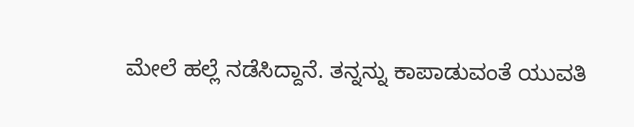ಮೇಲೆ ಹಲ್ಲೆ ನಡೆಸಿದ್ದಾನೆ. ತನ್ನನ್ನು ಕಾಪಾಡುವಂತೆ ಯುವತಿ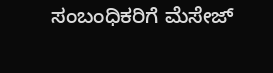ಸಂಬಂಧಿಕರಿಗೆ ಮೆಸೇಜ್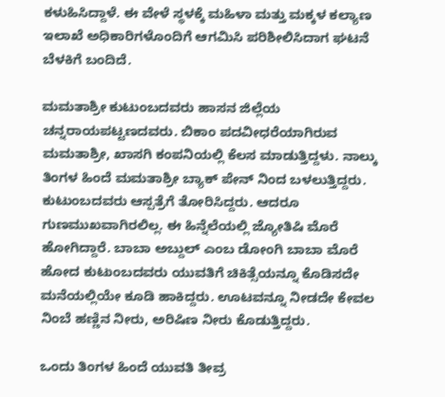ಕಳುಹಿಸಿದ್ದಾಳೆ. ಈ ವೇಳೆ ಸ್ಥಳಕ್ಕೆ ಮಹಿಳಾ ಮತ್ತು ಮಕ್ಕಳ ಕಲ್ಯಾಣ ಇಲಾಖೆ ಅಧಿಕಾರಿಗಳೊಂದಿಗೆ ಆಗಮಿಸಿ ಪರಿಶೀಲಿಸಿದಾಗ ಘಟನೆ ಬೆಳಕಿಗೆ ಬಂದಿದೆ.

ಮಮತಾಶ್ರೀ ಕುಟುಂಬದವರು ಹಾಸನ ಜಿಲ್ಲೆಯ ಚನ್ನರಾಯಪಟ್ಟಣದವರು. ಬಿಕಾಂ ಪದವೀಧರೆಯಾಗಿರುವ ಮಮತಾಶ್ರೀ, ಖಾಸಗಿ ಕಂಪನಿಯಲ್ಲಿ ಕೆಲಸ ಮಾಡುತ್ತಿದ್ದಳು. ನಾಲ್ಕು ತಿಂಗಳ ಹಿಂದೆ ಮಮತಾಶ್ರೀ ಬ್ಯಾಕ್ ಪೇನ್ ನಿಂದ ಬಳಲುತ್ತಿದ್ದರು. ಕುಟುಂಬದವರು ಆಸ್ಪತ್ರೆಗೆ ತೋರಿಸಿದ್ದರು. ಆದರೂ ಗುಣಮುಖವಾಗಿರಲಿಲ್ಲ. ಈ ಹಿನ್ನೆಲೆಯಲ್ಲಿ ಜ್ಯೋತಿಷಿ ಮೊರೆ ಹೋಗಿದ್ದಾರೆ. ಬಾಬಾ ಅಬ್ದುಲ್ ಎಂಬ ಡೋಂಗಿ ಬಾಬಾ ಮೊರೆ ಹೋದ ಕುಟುಂಬದವರು ಯುವತಿಗೆ ಚಿಕಿತ್ಸೆಯನ್ನೂ ಕೊಡಿಸದೇ ಮನೆಯಲ್ಲಿಯೇ ಕೂಡಿ ಹಾಕಿದ್ದರು. ಊಟವನ್ನೂ ನೀಡದೇ ಕೇವಲ ನಿಂಬೆ ಹಣ್ಣಿನ ನೀರು, ಅರಿಷಿಣ ನೀರು ಕೊಡುತ್ತಿದ್ದರು.

ಒಂದು ತಿಂಗಳ ಹಿಂದೆ ಯುವತಿ ತೀವ್ರ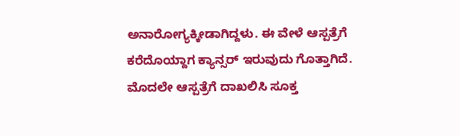ಅನಾರೋಗ್ಯಕ್ಕೀಡಾಗಿದ್ದಳು. ಈ ವೇಳೆ ಆಸ್ಪತ್ರೆಗೆ ಕರೆದೊಯ್ದಾಗ ಕ್ಯಾನ್ಸರ್ ಇರುವುದು ಗೊತ್ತಾಗಿದೆ. ಮೊದಲೇ ಆಸ್ಪತ್ರೆಗೆ ದಾಖಲಿಸಿ ಸೂಕ್ತ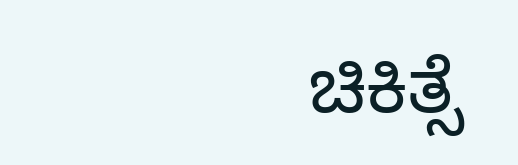ಚಿಕಿತ್ಸೆ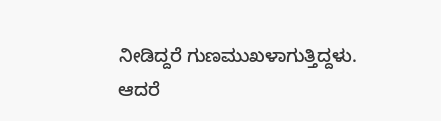ನೀಡಿದ್ದರೆ ಗುಣಮುಖಳಾಗುತ್ತಿದ್ದಳು. ಆದರೆ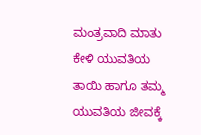ಮಂತ್ರವಾದಿ ಮಾತು ಕೇಳಿ ಯುವತಿಯ ತಾಯಿ ಹಾಗೂ ತಮ್ಮ ಯುವತಿಯ ಜೀವಕ್ಕೆ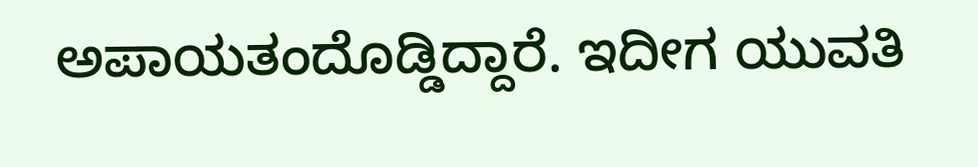ಅಪಾಯತಂದೊಡ್ಡಿದ್ದಾರೆ. ಇದೀಗ ಯುವತಿ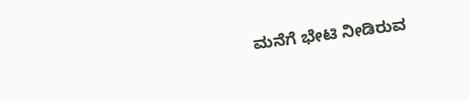ಮನೆಗೆ ಭೇಟಿ ನೀಡಿರುವ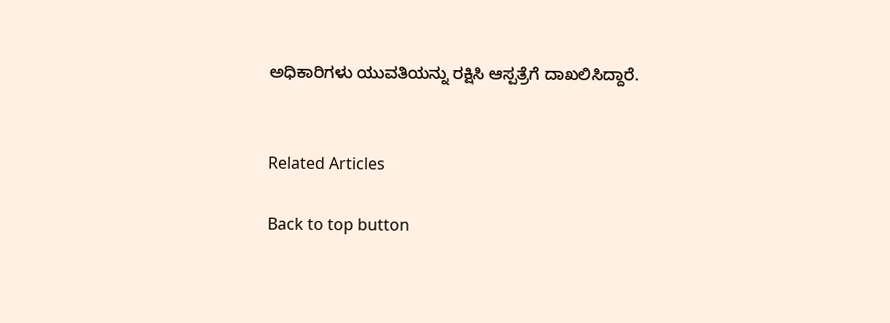ಅಧಿಕಾರಿಗಳು ಯುವತಿಯನ್ನು ರಕ್ಷಿಸಿ ಆಸ್ಪತ್ರೆಗೆ ದಾಖಲಿಸಿದ್ದಾರೆ.


Related Articles

Back to top button